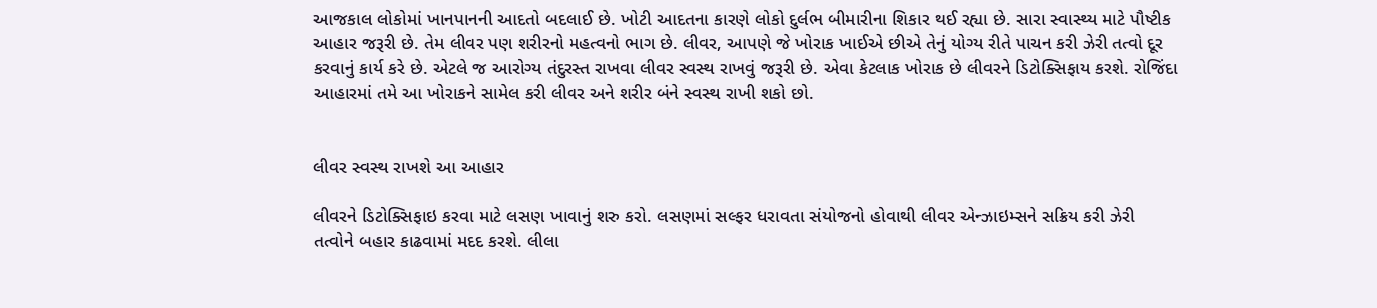આજકાલ લોકોમાં ખાનપાનની આદતો બદલાઈ છે. ખોટી આદતના કારણે લોકો દુર્લભ બીમારીના શિકાર થઈ રહ્યા છે. સારા સ્વાસ્થ્ય માટે પૌષ્ટીક આહાર જરૂરી છે. તેમ લીવર પણ શરીરનો મહત્વનો ભાગ છે. લીવર, આપણે જે ખોરાક ખાઈએ છીએ તેનું યોગ્ય રીતે પાચન કરી ઝેરી તત્વો દૂર કરવાનું કાર્ય કરે છે. એટલે જ આરોગ્ય તંદુરસ્ત રાખવા લીવર સ્વસ્થ રાખવું જરૂરી છે. એવા કેટલાક ખોરાક છે લીવરને ડિટોક્સિફાય કરશે. રોજિંદા આહારમાં તમે આ ખોરાકને સામેલ કરી લીવર અને શરીર બંને સ્વસ્થ રાખી શકો છો.


લીવર સ્વસ્થ રાખશે આ આહાર

લીવરને ડિટોક્સિફાઇ કરવા માટે લસણ ખાવાનું શરુ કરો. લસણમાં સલ્ફર ધરાવતા સંયોજનો હોવાથી લીવર એન્ઝાઇમ્સને સક્રિય કરી ઝેરી તત્વોને બહાર કાઢવામાં મદદ કરશે. લીલા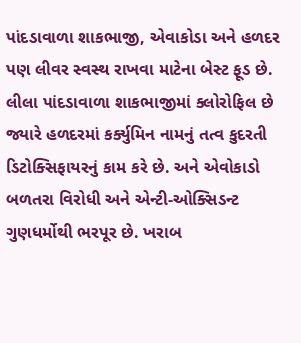પાંદડાવાળા શાકભાજી, એવાકોડા અને હળદર પણ લીવર સ્વસ્થ રાખવા માટેના બેસ્ટ ફૂડ છે. લીલા પાંદડાવાળા શાકભાજીમાં ક્લોરોફિલ છે જ્યારે હળદરમાં કર્ક્યુમિન નામનું તત્વ કુદરતી ડિટોક્સિફાયરનું કામ કરે છે. અને એવોકાડો બળતરા વિરોધી અને એન્ટી-ઓક્સિડન્ટ ગુણધર્મોથી ભરપૂર છે. ખરાબ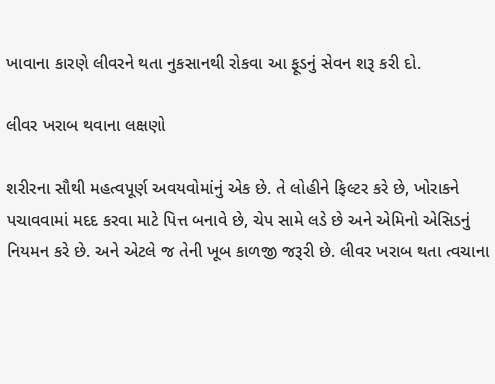ખાવાના કારણે લીવરને થતા નુકસાનથી રોકવા આ ફૂડનું સેવન શરૂ કરી દો.

લીવર ખરાબ થવાના લક્ષણો

શરીરના સૌથી મહત્વપૂર્ણ અવયવોમાંનું એક છે. તે લોહીને ફિલ્ટર કરે છે, ખોરાકને પચાવવામાં મદદ કરવા માટે પિત્ત બનાવે છે, ચેપ સામે લડે છે અને એમિનો એસિડનું નિયમન કરે છે. અને એટલે જ તેની ખૂબ કાળજી જરૂરી છે. લીવર ખરાબ થતા ત્વચાના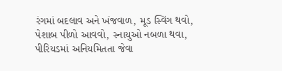રંગમાં બદલાવ અને ખંજવાળ, મૂડ સ્વિંગ થવો, પેશાબ પીળો આવવો, સ્નાયુઓ નબળા થવા, પીરિયડમાં અનિયમિતતા જેવા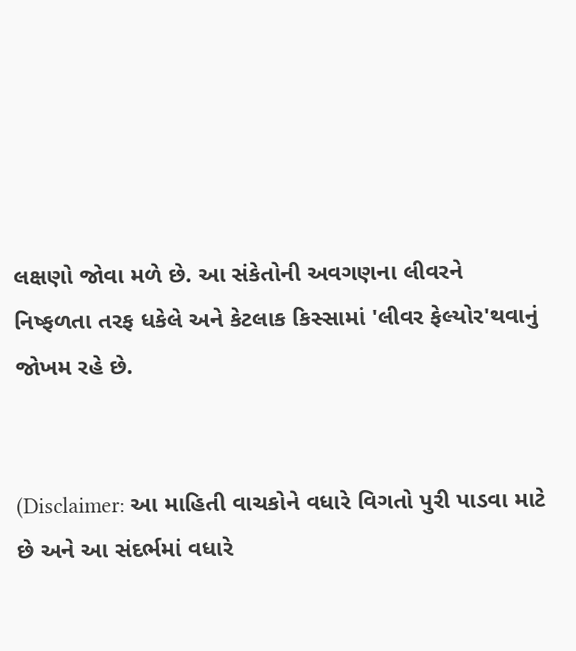લક્ષણો જોવા મળે છે. આ સંકેતોની અવગણના લીવરને નિષ્ફળતા તરફ ધકેલે અને કેટલાક કિસ્સામાં 'લીવર ફેલ્યોર'થવાનું જોખમ રહે છે.


(Disclaimer: આ માહિતી વાચકોને વધારે વિગતો પુરી પાડવા માટે છે અને આ સંદર્ભમાં વધારે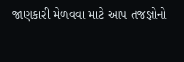જાણકારી મેળવવા માટે આપ તજજ્ઞોનો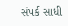સંપર્ક સાધી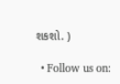શકશો. )

  • Follow us on: